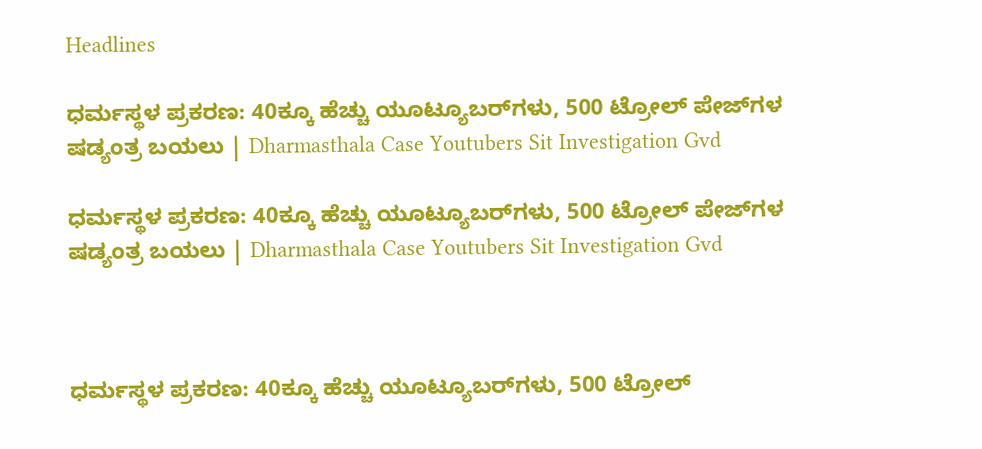Headlines

ಧರ್ಮಸ್ಥಳ ಪ್ರಕರಣ: 40ಕ್ಕೂ ಹೆಚ್ಚು ಯೂಟ್ಯೂಬರ್‌ಗಳು, 500 ಟ್ರೋಲ್‌ ಪೇಜ್‌ಗಳ ಷಡ್ಯಂತ್ರ ಬಯಲು | Dharmasthala Case Youtubers Sit Investigation Gvd

ಧರ್ಮಸ್ಥಳ ಪ್ರಕರಣ: 40ಕ್ಕೂ ಹೆಚ್ಚು ಯೂಟ್ಯೂಬರ್‌ಗಳು, 500 ಟ್ರೋಲ್‌ ಪೇಜ್‌ಗಳ ಷಡ್ಯಂತ್ರ ಬಯಲು | Dharmasthala Case Youtubers Sit Investigation Gvd



ಧರ್ಮಸ್ಥಳ ಪ್ರಕರಣ: 40ಕ್ಕೂ ಹೆಚ್ಚು ಯೂಟ್ಯೂಬರ್‌ಗಳು, 500 ಟ್ರೋಲ್‌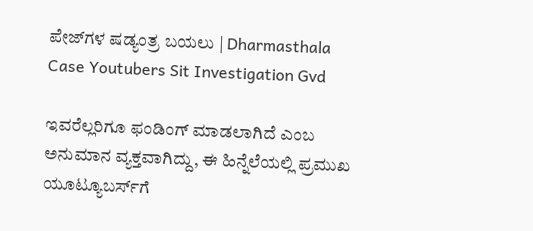ಪೇಜ್‌ಗಳ ಷಡ್ಯಂತ್ರ ಬಯಲು | Dharmasthala Case Youtubers Sit Investigation Gvd

ಇವರೆಲ್ಲರಿಗೂ ಫಂಡಿಂಗ್ ಮಾಡಲಾಗಿದೆ ಎಂಬ ಅನುಮಾನ ವ್ಯಕ್ತವಾಗಿದ್ದು, ಈ ಹಿನ್ನೆಲೆಯಲ್ಲಿ ಪ್ರಮುಖ ಯೂಟ್ಯೂಬರ್ಸ್‌ಗೆ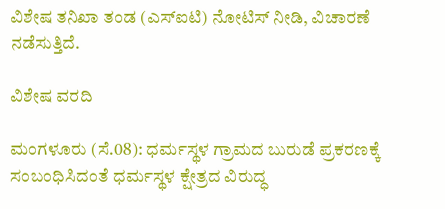ವಿಶೇಷ ತನಿಖಾ ತಂಡ (ಎಸ್‌ಐಟಿ) ನೋಟಿಸ್‌ ನೀಡಿ, ವಿಚಾರಣೆ ನಡೆಸುತ್ತಿದೆ.

ವಿಶೇಷ ವರದಿ

ಮಂಗಳೂರು (ಸೆ.08): ಧರ್ಮಸ್ಥಳ ಗ್ರಾಮದ ಬುರುಡೆ ಪ್ರಕರಣಕ್ಕೆ ಸಂಬಂಧಿಸಿದಂತೆ ಧರ್ಮಸ್ಥಳ ಕ್ಷೇತ್ರದ ವಿರುದ್ಧ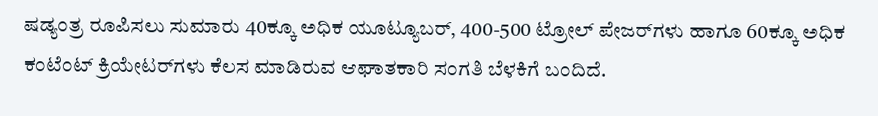ಷಡ್ಯಂತ್ರ ರೂಪಿಸಲು ಸುಮಾರು 40ಕ್ಕೂ ಅಧಿಕ ಯೂಟ್ಯೂಬರ್, 400-500 ಟ್ರೋಲ್ ಪೇಜರ್‌ಗಳು ಹಾಗೂ 60ಕ್ಕೂ ಅಧಿಕ ಕಂಟೆಂಟ್ ಕ್ರಿಯೇಟರ್‌ಗಳು ಕೆಲಸ ಮಾಡಿರುವ ಆಘಾತಕಾರಿ ಸಂಗತಿ ಬೆಳಕಿಗೆ ಬಂದಿದೆ.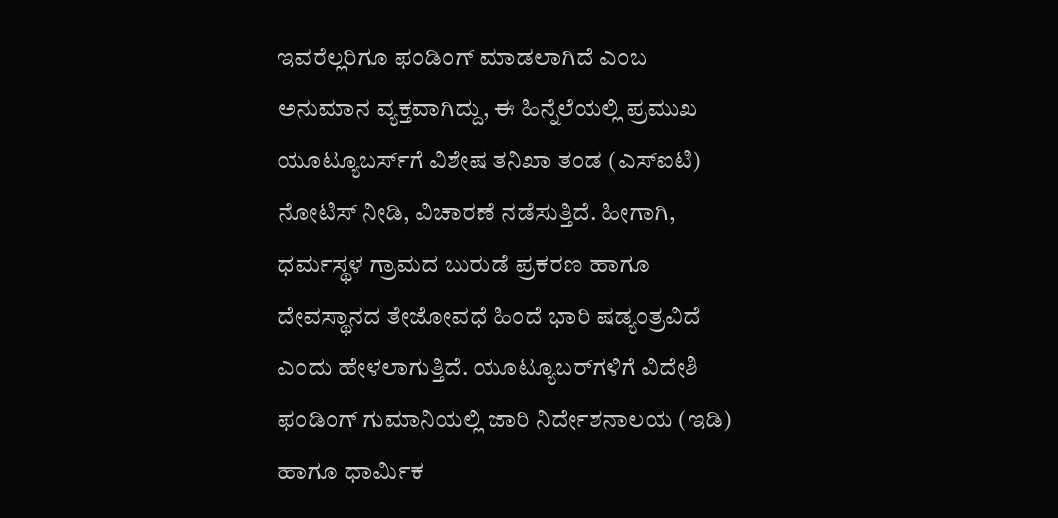ಇವರೆಲ್ಲರಿಗೂ ಫಂಡಿಂಗ್ ಮಾಡಲಾಗಿದೆ ಎಂಬ ಅನುಮಾನ ವ್ಯಕ್ತವಾಗಿದ್ದು, ಈ ಹಿನ್ನೆಲೆಯಲ್ಲಿ ಪ್ರಮುಖ ಯೂಟ್ಯೂಬರ್ಸ್‌ಗೆ ವಿಶೇಷ ತನಿಖಾ ತಂಡ (ಎಸ್‌ಐಟಿ) ನೋಟಿಸ್‌ ನೀಡಿ, ವಿಚಾರಣೆ ನಡೆಸುತ್ತಿದೆ. ಹೀಗಾಗಿ, ಧರ್ಮಸ್ಥಳ ಗ್ರಾಮದ ಬುರುಡೆ ಪ್ರಕರಣ ಹಾಗೂ ದೇವಸ್ಥಾನದ ತೇಜೋವಧೆ ಹಿಂದೆ ಭಾರಿ ಷಡ್ಯಂತ್ರವಿದೆ ಎಂದು ಹೇಳಲಾಗುತ್ತಿದೆ. ಯೂಟ್ಯೂಬರ್‌ಗಳಿಗೆ ವಿದೇಶಿ ಫಂಡಿಂಗ್‌ ಗುಮಾನಿಯಲ್ಲಿ ಜಾರಿ ನಿರ್ದೇಶನಾಲಯ (ಇಡಿ) ಹಾಗೂ ಧಾರ್ಮಿಕ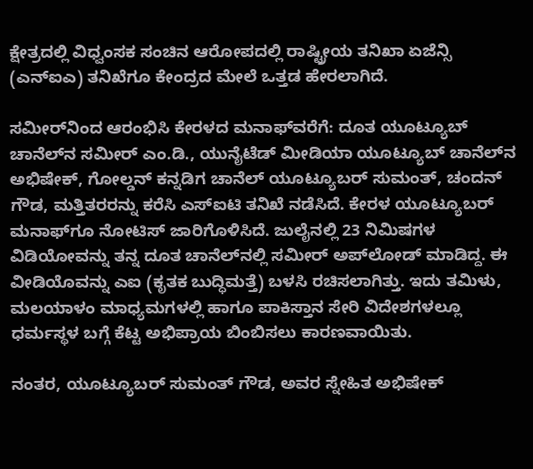ಕ್ಷೇತ್ರದಲ್ಲಿ ವಿಧ್ವಂಸಕ ಸಂಚಿನ ಆರೋಪದಲ್ಲಿ ರಾಷ್ಟ್ರೀಯ ತನಿಖಾ ಏಜೆನ್ಸಿ (ಎನ್‌ಐಎ) ತನಿಖೆಗೂ ಕೇಂದ್ರದ ಮೇಲೆ ಒತ್ತಡ ಹೇರಲಾಗಿದೆ.

ಸಮೀರ್‌ನಿಂದ ಆರಂಭಿಸಿ ಕೇರಳ‍ದ ಮನಾಫ್‌ವರೆಗೆ: ದೂತ ಯೂಟ್ಯೂಬ್‌ ಚಾನೆಲ್‌ನ ಸಮೀರ್‌ ಎಂ.ಡಿ., ಯುನೈಟೆಡ್ ಮೀಡಿಯಾ ಯೂಟ್ಯೂಬ್ ಚಾನೆಲ್‌ನ ಅಭಿಷೇಕ್‌, ಗೋಲ್ಡನ್ ಕನ್ನಡಿಗ ಚಾನೆಲ್ ಯೂಟ್ಯೂಬರ್ ಸುಮಂತ್, ಚಂದನ್‌ ಗೌಡ, ಮತ್ತಿತರರನ್ನು ಕರೆಸಿ ಎಸ್‌ಐಟಿ ತನಿಖೆ ನಡೆಸಿದೆ. ಕೇರಳ ಯೂಟ್ಯೂಬರ್‌ ಮನಾಫ್‌ಗೂ ನೋಟಿಸ್‌ ಜಾರಿಗೊಳಿಸಿದೆ. ಜುಲೈನಲ್ಲಿ 23 ನಿಮಿಷಗಳ ವಿಡಿಯೋವನ್ನು ತನ್ನ ದೂತ ಚಾನೆಲ್‌ನಲ್ಲಿ ಸಮೀರ್‌ ಅಪ್‌ಲೋಡ್ ಮಾಡಿದ್ದ. ಈ ವೀಡಿಯೊವನ್ನು ಎಐ (ಕೃತಕ ಬುದ್ಧಿಮತ್ತೆ) ಬಳಸಿ ರಚಿಸಲಾಗಿತ್ತು. ಇದು ತಮಿಳು, ಮಲಯಾಳಂ ಮಾಧ್ಯಮಗಳಲ್ಲಿ ಹಾಗೂ ಪಾಕಿಸ್ತಾನ ಸೇರಿ ವಿದೇಶಗಳಲ್ಲೂ ಧರ್ಮಸ್ಥಳ ಬಗ್ಗೆ ಕೆಟ್ಟ ಅಭಿಪ್ರಾಯ ಬಿಂಬಿಸಲು ಕಾರಣವಾಯಿತು.

ನಂತರ, ಯೂಟ್ಯೂಬರ್ ಸುಮಂತ್ ಗೌಡ, ಅವರ ಸ್ನೇಹಿತ ಅಭಿಷೇಕ್‌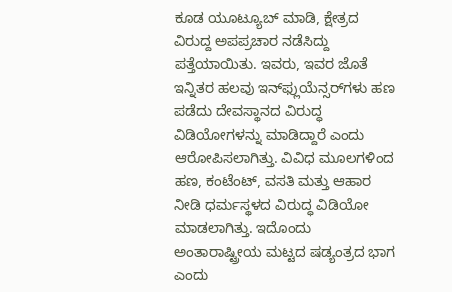ಕೂಡ ಯೂಟ್ಯೂಬ್‌ ಮಾಡಿ, ಕ್ಷೇತ್ರದ ವಿರುದ್ದ ಅಪಪ್ರಚಾರ ನಡೆಸಿದ್ದು ಪತ್ತೆಯಾಯಿತು. ಇವರು, ಇವರ ಜೊತೆ ಇನ್ನಿತರ ಹಲವು ಇನ್‌ಫ್ಲುಯೆನ್ಸರ್‌ಗಳು ಹಣ ಪಡೆದು ದೇವಸ್ಥಾನದ ವಿರುದ್ಧ ವಿಡಿಯೋಗಳನ್ನು ಮಾಡಿದ್ದಾರೆ ಎಂದು ಆರೋಪಿಸಲಾಗಿತ್ತು. ವಿವಿಧ ಮೂಲಗಳಿಂದ ಹಣ, ಕಂಟೆಂಟ್, ವಸತಿ ಮತ್ತು ಆಹಾರ ನೀಡಿ ಧರ್ಮಸ್ಥಳದ ವಿರುದ್ಧ ವಿಡಿಯೋ ಮಾಡಲಾಗಿತ್ತು. ಇದೊಂದು ಅಂತಾರಾಷ್ಟ್ರೀಯ ಮಟ್ಟದ ಷಡ್ಯಂತ್ರದ ಭಾಗ ಎಂದು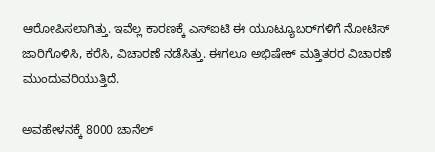ಆರೋಪಿಸಲಾಗಿತ್ತು. ಇವೆಲ್ಲ ಕಾರಣಕ್ಕೆ ಎಸ್‌ಐಟಿ ಈ ಯೂಟ್ಯೂಬರ್‌ಗಳಿಗೆ ನೋಟಿಸ್‌ ಜಾರಿಗೊಳಿಸಿ, ಕರೆಸಿ, ವಿಚಾರಣೆ ನಡೆಸಿತ್ತು. ಈಗಲೂ ಅಭಿಷೇಕ್‌ ಮತ್ತಿತರರ ವಿಚಾರಣೆ ಮುಂದುವರಿಯುತ್ತಿದೆ.

ಅವಹೇಳನಕ್ಕೆ 8000 ಚಾನೆಲ್‌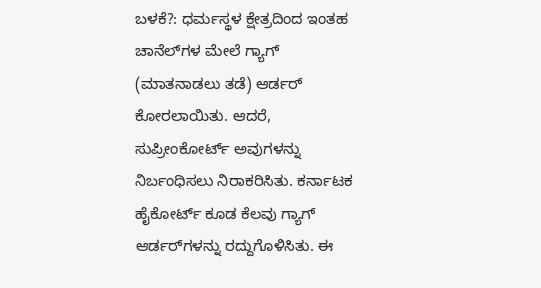ಬಳಕೆ?: ಧರ್ಮಸ್ಥಳ ಕ್ಷೇತ್ರದಿಂದ ಇಂತಹ ಚಾನೆಲ್‌ಗಳ ಮೇಲೆ ಗ್ಯಾಗ್‌ (ಮಾತನಾಡಲು ತಡೆ) ಆರ್ಡರ್ ಕೋರಲಾಯಿತು. ಆದರೆ, ಸುಪ್ರೀಂಕೋರ್ಟ್ ಅವುಗಳನ್ನು ನಿರ್ಬಂಧಿಸಲು ನಿರಾಕರಿಸಿತು. ಕರ್ನಾಟಕ ಹೈಕೋರ್ಟ್ ಕೂಡ ಕೆಲವು ಗ್ಯಾಗ್ ಆರ್ಡರ್‌ಗಳನ್ನು ರದ್ದುಗೊಳಿಸಿತು. ಈ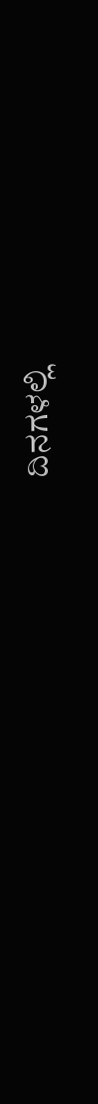ದಿನಗಳಲ್ಲಿ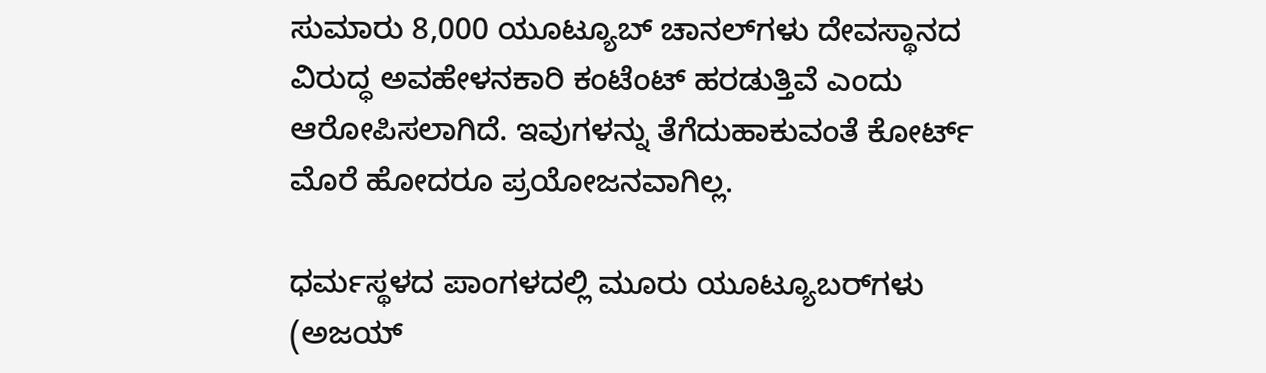ಸುಮಾರು 8,000 ಯೂಟ್ಯೂಬ್ ಚಾನಲ್‌ಗಳು ದೇವಸ್ಥಾನದ ವಿರುದ್ಧ ಅವಹೇಳನಕಾರಿ ಕಂಟೆಂಟ್ ಹರಡುತ್ತಿವೆ ಎಂದು ಆರೋಪಿಸಲಾಗಿದೆ. ಇವುಗಳನ್ನು ತೆಗೆದುಹಾಕುವಂತೆ ಕೋರ್ಟ್‌ ಮೊರೆ ಹೋದರೂ ಪ್ರಯೋಜನವಾಗಿಲ್ಲ.

ಧರ್ಮಸ್ಥಳದ ಪಾಂಗಳದಲ್ಲಿ ಮೂರು ಯೂಟ್ಯೂಬರ್‌ಗಳು (ಅಜಯ್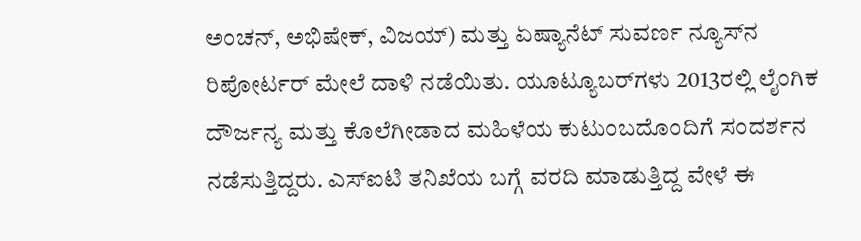ಅಂಚನ್, ಅಭಿಷೇಕ್, ವಿಜಯ್) ಮತ್ತು ಏಷ್ಯಾನೆಟ್ ಸುವರ್ಣ ನ್ಯೂಸ್‌ನ ರಿಪೋರ್ಟರ್ ಮೇಲೆ ದಾಳಿ ನಡೆಯಿತು. ಯೂಟ್ಯೂಬರ್‌ಗಳು 2013ರಲ್ಲಿ ಲೈಂಗಿಕ ದೌರ್ಜನ್ಯ ಮತ್ತು ಕೊಲೆಗೀಡಾದ ಮಹಿಳೆಯ ಕುಟುಂಬದೊಂದಿಗೆ ಸಂದರ್ಶನ ನಡೆಸುತ್ತಿದ್ದರು. ಎಸ್‌ಐಟಿ ತನಿಖೆಯ ಬಗ್ಗೆ ವರದಿ ಮಾಡುತ್ತಿದ್ದ ವೇಳೆ ಈ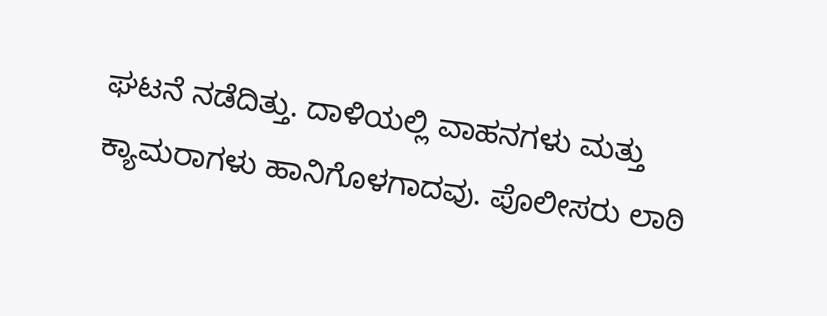ಘಟನೆ ನಡೆದಿತ್ತು. ದಾಳಿಯಲ್ಲಿ ವಾಹನಗಳು ಮತ್ತು ಕ್ಯಾಮರಾಗಳು ಹಾನಿಗೊಳಗಾದವು. ಪೊಲೀಸರು ಲಾಠಿ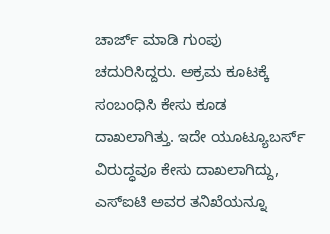ಚಾರ್ಜ್ ಮಾಡಿ ಗುಂಪು ಚದುರಿಸಿದ್ದರು. ಅಕ್ರಮ ಕೂಟಕ್ಕೆ ಸಂಬಂಧಿಸಿ ಕೇಸು ಕೂಡ ದಾಖಲಾಗಿತ್ತು. ಇದೇ ಯೂಟ್ಯೂಬರ್ಸ್‌ ವಿರುದ್ಧವೂ ಕೇಸು ದಾಖಲಾಗಿದ್ದು, ಎಸ್‌ಐಟಿ ಅವರ ತನಿಖೆಯನ್ನೂ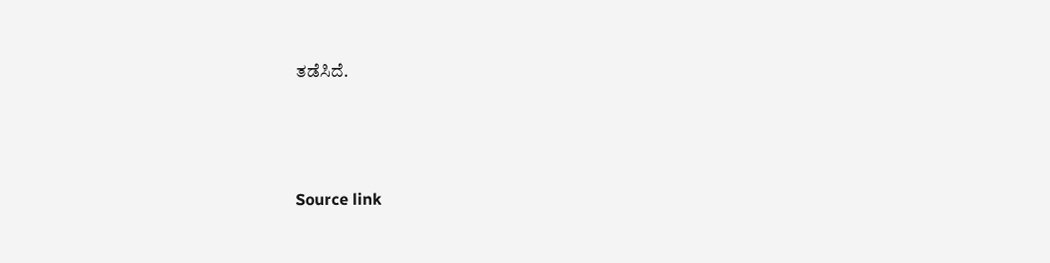ತಡೆಸಿದೆ.



Source link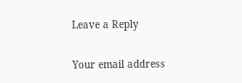Leave a Reply

Your email address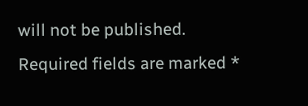will not be published. Required fields are marked *